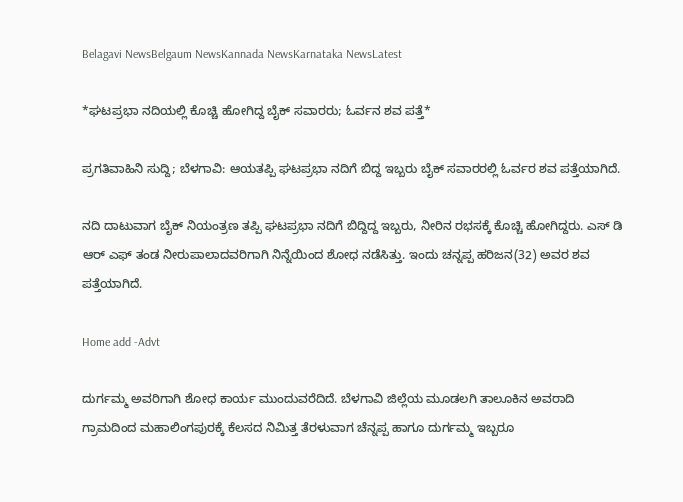Belagavi NewsBelgaum NewsKannada NewsKarnataka NewsLatest

*ಘಟಪ್ರಭಾ ನದಿಯಲ್ಲಿ ಕೊಚ್ಚಿ ಹೋಗಿದ್ದ ಬೈಕ್ ಸವಾರರು; ಓರ್ವನ ಶವ ಪತ್ತೆ*

ಪ್ರಗತಿವಾಹಿನಿ ಸುದ್ದಿ; ಬೆಳಗಾವಿ: ಆಯತಪ್ಪಿ ಘಟಪ್ರಭಾ ನದಿಗೆ ಬಿದ್ದ ಇಬ್ಬರು ಬೈಕ್ ಸವಾರರಲ್ಲಿ ಓರ್ವರ ಶವ ಪತ್ತೆಯಾಗಿದೆ.

ನದಿ ದಾಟುವಾಗ ಬೈಕ್ ನಿಯಂತ್ರಣ ತಪ್ಪಿ ಘಟಪ್ರಭಾ ನದಿಗೆ ಬಿದ್ದಿದ್ದ ಇಬ್ಬರು, ನೀರಿನ ರಭಸಕ್ಕೆ ಕೊಚ್ಚಿ ಹೋಗಿದ್ದರು. ಎಸ್ ಡಿ ಆರ್ ಎಫ್ ತಂಡ ನೀರುಪಾಲಾದವರಿಗಾಗಿ ನಿನ್ನೆಯಿಂದ ಶೋಧ ನಡೆಸಿತ್ತು. ಇಂದು ಚನ್ನಪ್ಪ ಹರಿಜನ(32) ಅವರ ಶವ ಪತ್ತೆಯಾಗಿದೆ.

Home add -Advt

ದುರ್ಗಮ್ಮ ಅವರಿಗಾಗಿ ಶೋಧ ಕಾರ್ಯ ಮುಂದುವರೆದಿದೆ. ಬೆಳಗಾವಿ ಜಿಲ್ಲೆಯ ಮೂಡಲಗಿ ತಾಲೂಕಿನ ಅವರಾದಿ ಗ್ರಾಮದಿಂದ ಮಹಾಲಿಂಗಪುರಕ್ಕೆ ಕೆಲಸದ ನಿಮಿತ್ತ ತೆರಳುವಾಗ ಚೆನ್ನಪ್ಪ ಹಾಗೂ ದುರ್ಗಮ್ಮ ಇಬ್ಬರೂ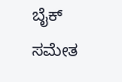ಬೈಕ್ ಸಮೇತ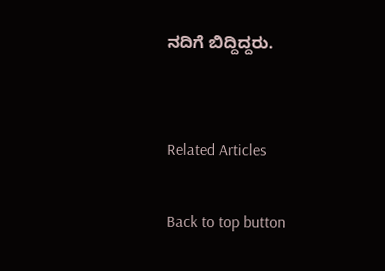ನದಿಗೆ ಬಿದ್ದಿದ್ದರು.


Related Articles

Back to top button